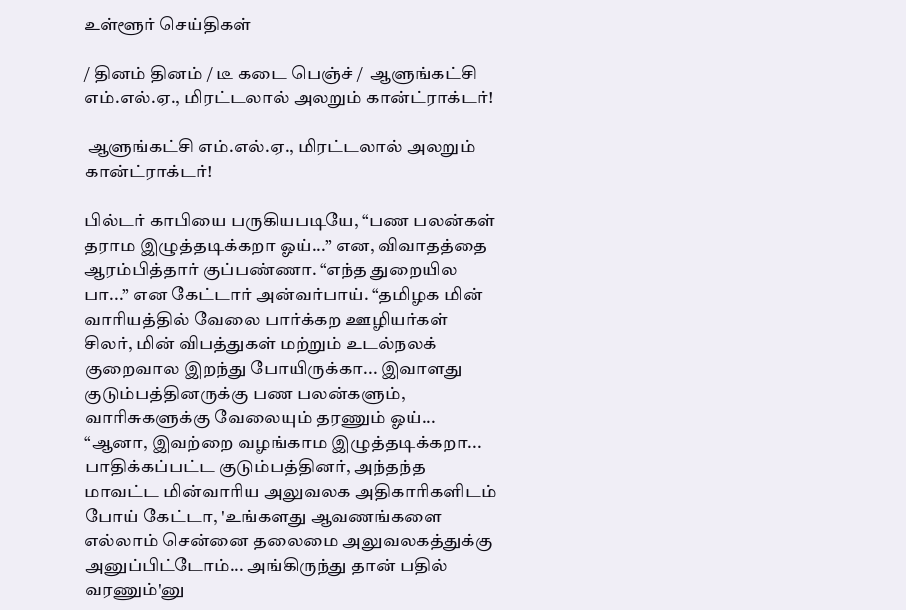உள்ளூர் செய்திகள்

/ தினம் தினம் / டீ கடை பெஞ்ச் /  ஆளுங்கட்சி எம்.எல்.ஏ., மிரட்டலால் அலறும் கான்ட்ராக்டர்!

 ஆளுங்கட்சி எம்.எல்.ஏ., மிரட்டலால் அலறும் கான்ட்ராக்டர்!

பில்டர் காபியை பருகியபடியே, “பண பலன்கள் தராம இழுத்தடிக்கறா ஓய்...” என, விவாதத்தை ஆரம்பித்தார் குப்பண்ணா. “எந்த துறையில பா...” என கேட்டார் அன்வர்பாய். “தமிழக மின் வாரியத்தில் வேலை பார்க்கற ஊழியர்கள் சிலர், மின் விபத்துகள் மற்றும் உடல்நலக் குறைவால இறந்து போயிருக்கா... இவாளது குடும்பத்தினருக்கு பண பலன்களும், வாரிசுகளுக்கு வேலையும் தரணும் ஓய்... “ஆனா, இவற்றை வழங்காம இழுத்தடிக்கறா... பாதிக்கப்பட்ட குடும்பத்தினர், அந்தந்த மாவட்ட மின்வாரிய அலுவலக அதிகாரிகளிடம் போய் கேட்டா, 'உங்களது ஆவணங்களை எல்லாம் சென்னை தலைமை அலுவலகத்துக்கு அனுப்பிட்டோம்... அங்கிருந்து தான் பதில் வரணும்'னு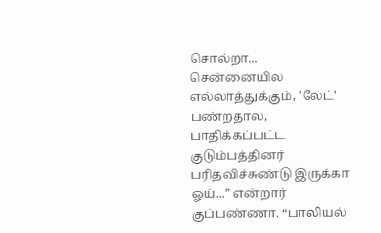சொல்றா... சென்னையில எல்லாத்துக்கும், 'லேட்' பண்றதால, பாதிக்கப்பட்ட குடும்பத்தினர் பரிதவிச்சுண்டு இருக்கா ஓய்...” என்றார் குப்பண்ணா. “பாலியல்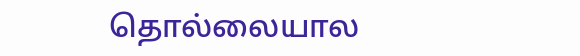தொல்லையால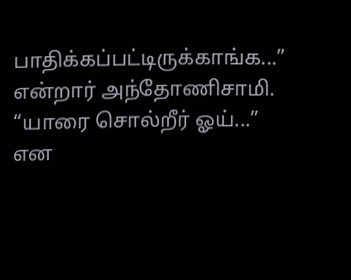பாதிக்கப்பட்டிருக்காங்க...” என்றார் அந்தோணிசாமி. “யாரை சொல்றீர் ஓய்...” என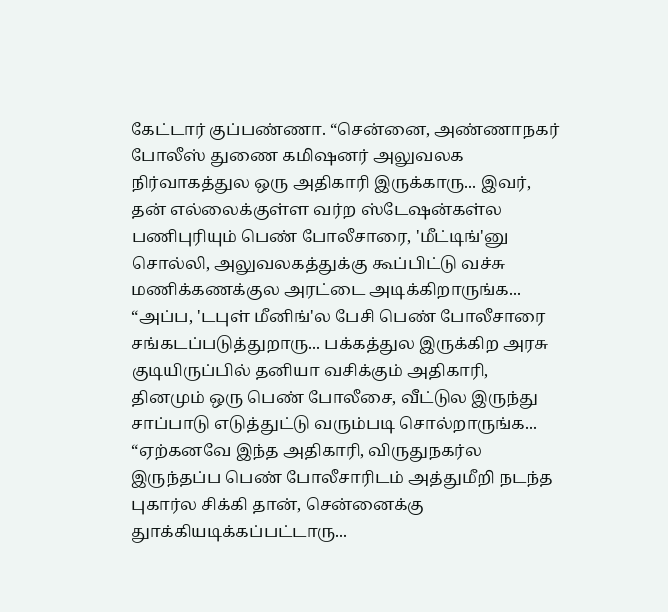கேட்டார் குப்பண்ணா. “சென்னை, அண்ணாநகர் போலீஸ் துணை கமிஷனர் அலுவலக நிர்வாகத்துல ஒரு அதிகாரி இருக்காரு... இவர், தன் எல்லைக்குள்ள வர்ற ஸ்டேஷன்கள்ல பணிபுரியும் பெண் போலீசாரை, 'மீட்டிங்'னு சொல்லி, அலுவலகத்துக்கு கூப்பிட்டு வச்சு மணிக்கணக்குல அரட்டை அடிக்கிறாருங்க... “அப்ப, 'டபுள் மீனிங்'ல பேசி பெண் போலீசாரை சங்கடப்படுத்துறாரு... பக்கத்துல இருக்கிற அரசு குடியிருப்பில் தனியா வசிக்கும் அதிகாரி, தினமும் ஒரு பெண் போலீசை, வீட்டுல இருந்து சாப்பாடு எடுத்துட்டு வரும்படி சொல்றாருங்க... “ஏற்கனவே இந்த அதிகாரி, விருதுநகர்ல இருந்தப்ப பெண் போலீசாரிடம் அத்துமீறி நடந்த புகார்ல சிக்கி தான், சென்னைக்கு துாக்கியடிக்கப்பட்டாரு...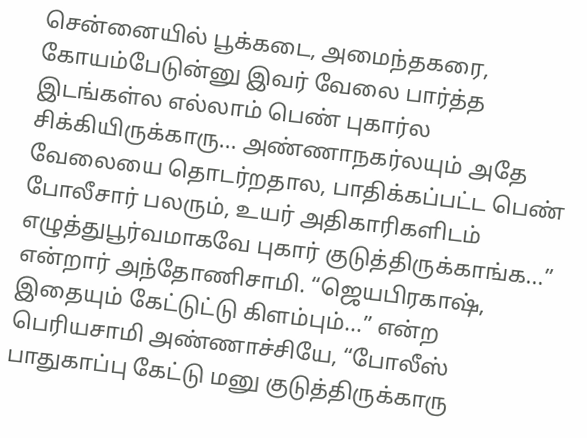சென்னையில் பூக்கடை, அமைந்தகரை, கோயம்பேடுன்னு இவர் வேலை பார்த்த இடங்கள்ல எல்லாம் பெண் புகார்ல சிக்கியிருக்காரு... அண்ணாநகர்லயும் அதே வேலையை தொடர்றதால, பாதிக்கப்பட்ட பெண் போலீசார் பலரும், உயர் அதிகாரிகளிடம் எழுத்துபூர்வமாகவே புகார் குடுத்திருக்காங்க...” என்றார் அந்தோணிசாமி. “ஜெயபிரகாஷ், இதையும் கேட்டுட்டு கிளம்பும்...” என்ற பெரியசாமி அண்ணாச்சியே, “போலீஸ் பாதுகாப்பு கேட்டு மனு குடுத்திருக்காரு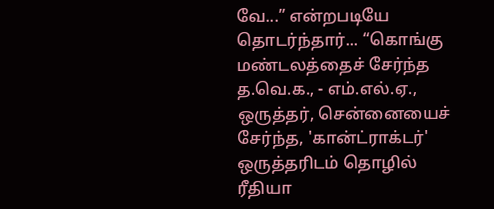வே...” என்றபடியே தொடர்ந்தார்... “கொங்கு மண்டலத்தைச் சேர்ந்த த.வெ.க., - எம்.எல்.ஏ., ஒருத்தர், சென்னையைச் சேர்ந்த, 'கான்ட்ராக்டர்' ஒருத்தரிடம் தொழில் ரீதியா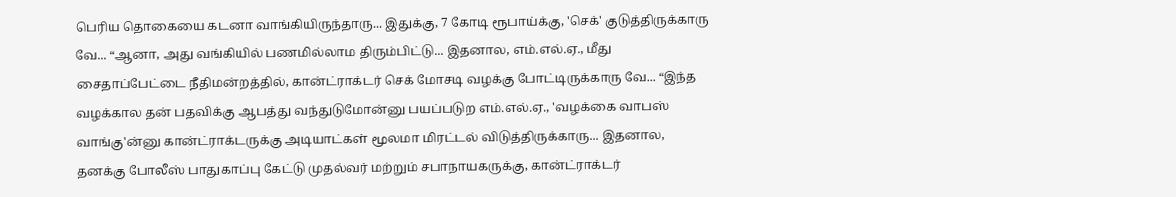பெரிய தொகையை கடனா வாங்கியிருந்தாரு... இதுக்கு, 7 கோடி ரூபாய்க்கு, 'செக்' குடுத்திருக்காரு வே... “ஆனா, அது வங்கியில் பணமில்லாம திரும்பிட்டு... இதனால, எம்.எல்.ஏ., மீது சைதாப்பேட்டை நீதிமன்றத்தில், கான்ட்ராக்டர் செக் மோசடி வழக்கு போட்டிருக்காரு வே... “இந்த வழக்கால தன் பதவிக்கு ஆபத்து வந்துடுமோன்னு பயப்படுற எம்.எல்.ஏ., 'வழக்கை வாபஸ் வாங்கு'ன்னு கான்ட்ராக்டருக்கு அடியாட்கள் மூலமா மிரட்டல் விடுத்திருக்காரு... இதனால, தனக்கு போலீஸ் பாதுகாப்பு கேட்டு முதல்வர் மற்றும் சபாநாயகருக்கு, கான்ட்ராக்டர்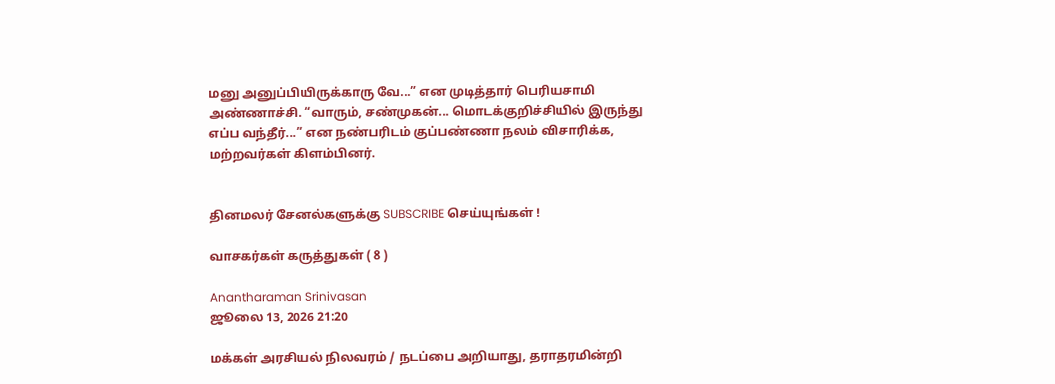மனு அனுப்பியிருக்காரு வே...” என முடித்தார் பெரியசாமி அண்ணாச்சி. “வாரும், சண்முகன்... மொடக்குறிச்சியில் இருந்து எப்ப வந்தீர்...” என நண்பரிடம் குப்பண்ணா நலம் விசாரிக்க, மற்றவர்கள் கிளம்பினர்.


தினமலர் சேனல்களுக்கு SUBSCRIBE செய்யுங்கள் !

வாசகர்கள் கருத்துகள் ( 8 )

Anantharaman Srinivasan
ஜூலை 13, 2026 21:20

மக்கள் அரசியல் நிலவரம் / நடப்பை அறியாது, தராதரமின்றி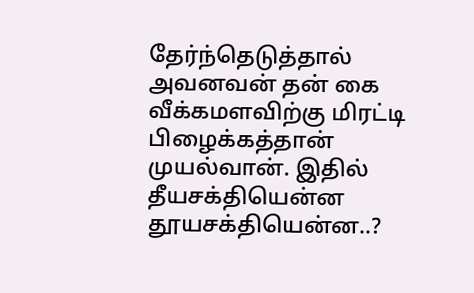தேர்ந்தெடுத்தால் அவனவன் தன் கை வீக்கமளவிற்கு மிரட்டி பிழைக்கத்தான் முயல்வான். இதில் தீயசக்தியென்ன தூயசக்தியென்ன..?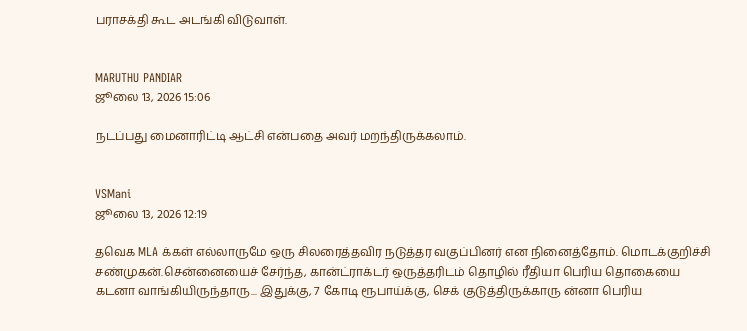பராசக்தி கூட அடங்கி விடுவாள்.


MARUTHU PANDIAR
ஜூலை 13, 2026 15:06

நடப்பது மைனாரிட்டி ஆட்சி என்பதை அவர் மறந்திருக்கலாம்.


VSMani
ஜூலை 13, 2026 12:19

தவெக MLA க்கள் எல்லாருமே ஒரு சிலரைத்தவிர நடுத்தர வகுப்பினர் என நினைத்தோம். மொடக்குறிச்சி சண்முகன்.சென்னையைச் சேர்ந்த, கான்ட்ராக்டர் ஒருத்தரிடம் தொழில் ரீதியா பெரிய தொகையை கடனா வாங்கியிருந்தாரு... இதுக்கு, 7 கோடி ரூபாய்க்கு, செக் குடுத்திருக்காரு ன்னா பெரிய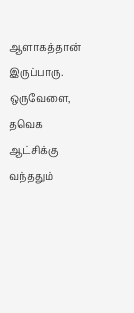ஆளாகத்தான் இருப்பாரு. ஒருவேளை, தவெக ஆட்சிக்கு வந்ததும்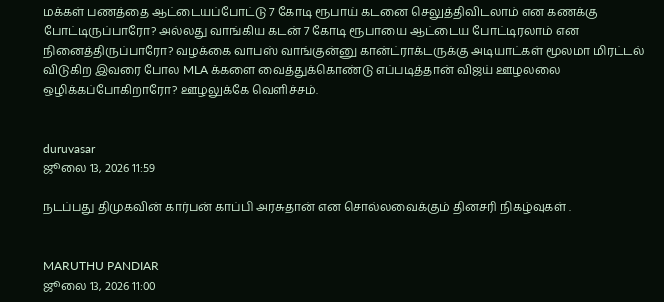மக்கள் பணத்தை ஆட்டையப்போட்டு 7 கோடி ரூபாய் கடனை செலுத்திவிடலாம் என கணக்கு போட்டிருப்பாரோ? அல்லது வாங்கிய கடன் 7 கோடி ரூபாயை ஆட்டைய போட்டிரலாம் என நினைத்திருப்பாரோ? வழக்கை வாபஸ் வாங்குன்னு கான்ட்ராக்டருக்கு அடியாட்கள் மூலமா மிரட்டல் விடுகிற இவரை போல MLA க்களை வைத்துக்கொண்டு எப்படித்தான் விஜய் ஊழலலை ஒழிக்கப்போகிறாரோ? ஊழலுக்கே வெளிச்சம்.


duruvasar
ஜூலை 13, 2026 11:59

நடப்பது திமுகவின் கார்பன் காப்பி அரசுதான் என சொல்லவைக்கும் தினசரி நிகழ்வுகள் .


MARUTHU PANDIAR
ஜூலை 13, 2026 11:00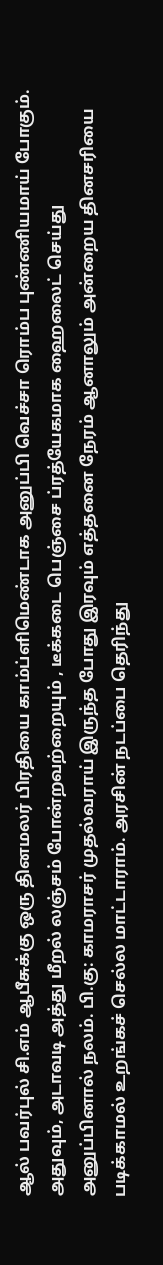ஆல் பவர்புல் சி.எம் ஆபீசுக்கு ஒரு தினமலர் பிரதியை காம்ப்ளிமெண்டாக அனுப்பி வெச்சா ரொம்ப புண்ணியமாய் போகும். அதுவும், அடாவடி அத்து மீறல் லஞ்சம் போன்றவற்றையும் , டீக்கடை பெஞ்சை ப்ரத்யேகமாக ஹைலைட் செய்து அனுப்பினால் நலம். பி.கு: காமராசர் முதல்வராய் இருந்த போது இரவும் எத்தனை நேரம் ஆனாலும் அன்றைய தினசரியை படிக்காமல் உறங்கச் செல்ல மாட்டாராம். அரசின் நடப்பை தெரிந்து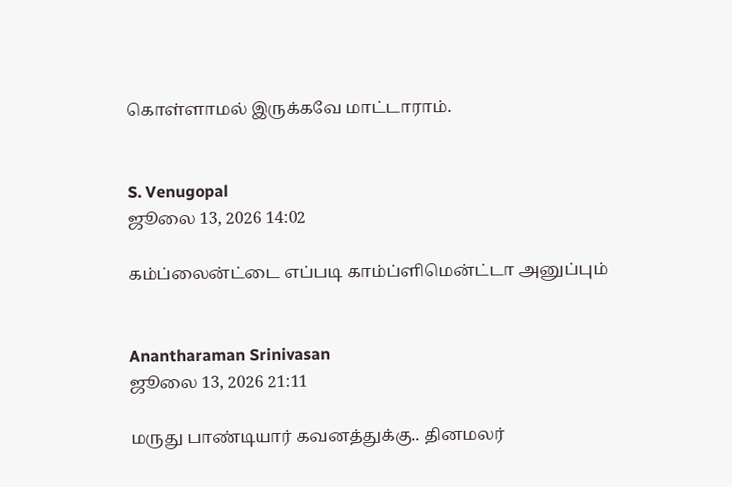கொள்ளாமல் இருக்கவே மாட்டாராம்.


S. Venugopal
ஜூலை 13, 2026 14:02

கம்ப்லைன்ட்டை எப்படி காம்ப்ளிமென்ட்டா அனுப்பும்


Anantharaman Srinivasan
ஜூலை 13, 2026 21:11

மருது பாண்டியார் கவனத்துக்கு.. தினமலர்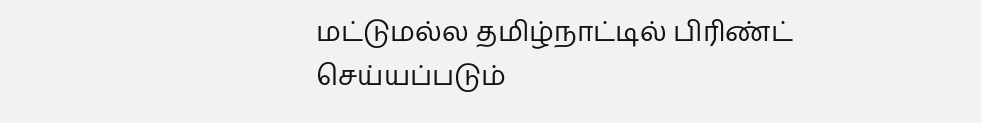மட்டுமல்ல தமிழ்நாட்டில் பிரிண்ட் செய்யப்படும்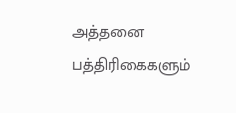அத்தனை பத்திரிகைகளும்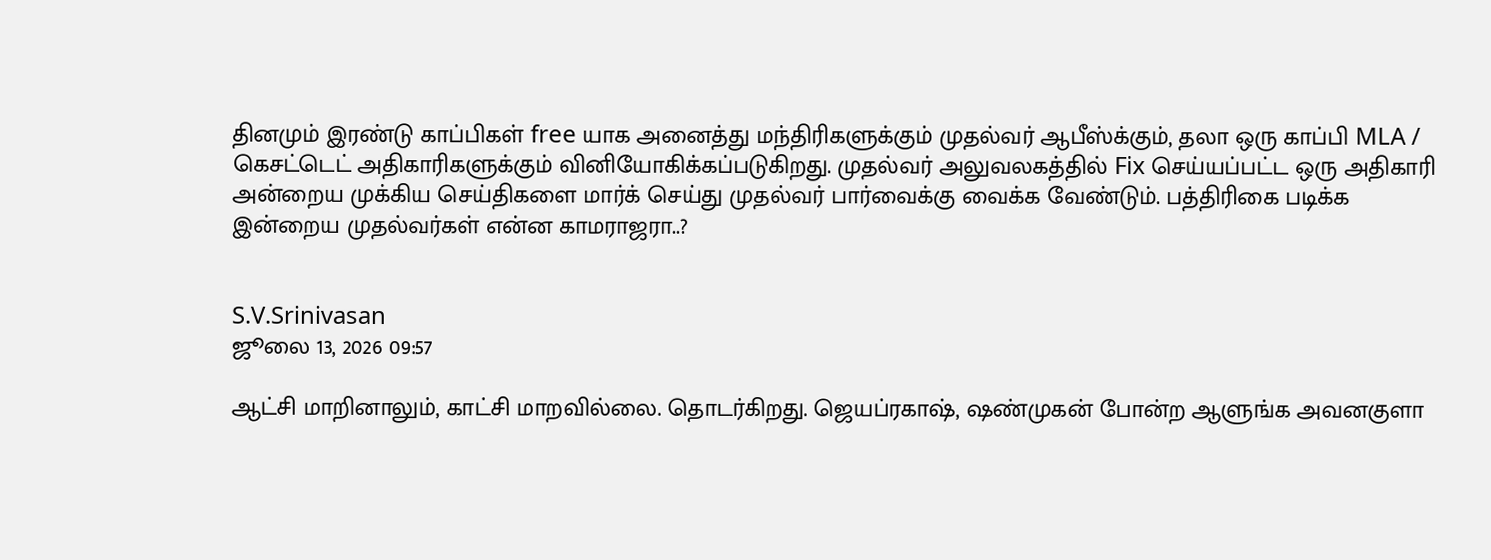தினமும் இரண்டு காப்பிகள் free யாக அனைத்து மந்திரிகளுக்கும் முதல்வர் ஆபீஸ்க்கும், தலா ஒரு காப்பி MLA / கெசட்டெட் அதிகாரிகளுக்கும் வினியோகிக்கப்படுகிறது. முதல்வர் அலுவலகத்தில் Fix செய்யப்பட்ட ஒரு அதிகாரி அன்றைய முக்கிய செய்திகளை மார்க் செய்து முதல்வர் பார்வைக்கு வைக்க வேண்டும். பத்திரிகை படிக்க இன்றைய முதல்வர்கள் என்ன காமராஜரா..?


S.V.Srinivasan
ஜூலை 13, 2026 09:57

ஆட்சி மாறினாலும், காட்சி மாறவில்லை. தொடர்கிறது. ஜெயப்ரகாஷ், ஷண்முகன் போன்ற ஆளுங்க அவனகுளா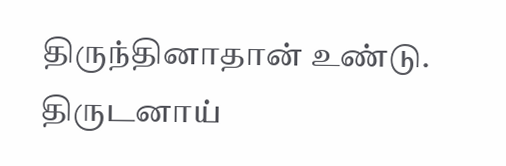திருந்தினாதான் உண்டு. திருடனாய்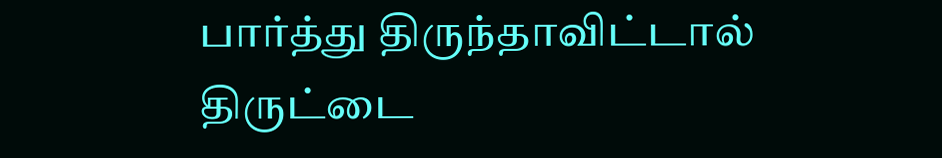பார்த்து திருந்தாவிட்டால் திருட்டை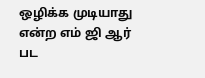ஒழிக்க முடியாது என்ற எம் ஜி ஆர் பட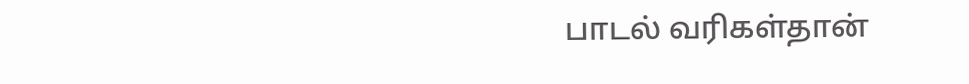பாடல் வரிகள்தான்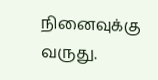நினைவுக்கு வருது.